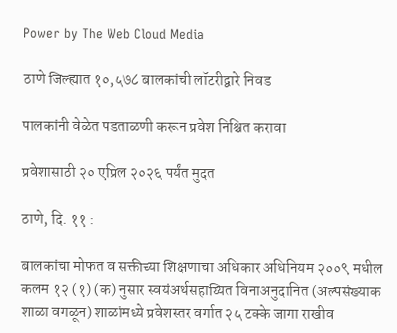Power by The Web Cloud Media

ठाणे जिल्ह्यात १०,५७८ बालकांची लॉटरीद्वारे निवड

पालकांनी वेळेत पडताळणी करून प्रवेश निश्चित करावा

प्रवेशासाठी २० एप्रिल २०२६ पर्यंत मुदत

ठाणे, दि. ११ :

बालकांचा मोफत व सक्तीच्या शिक्षणाचा अधिकार अधिनियम २००९ मधील कलम १२ (१) (क) नुसार स्वयंअर्थसहाय्यित विनाअनुदानित (अल्पसंख्याक शाळा वगळून) शाळांमध्ये प्रवेशस्तर वर्गात २५ टक्के जागा राखीव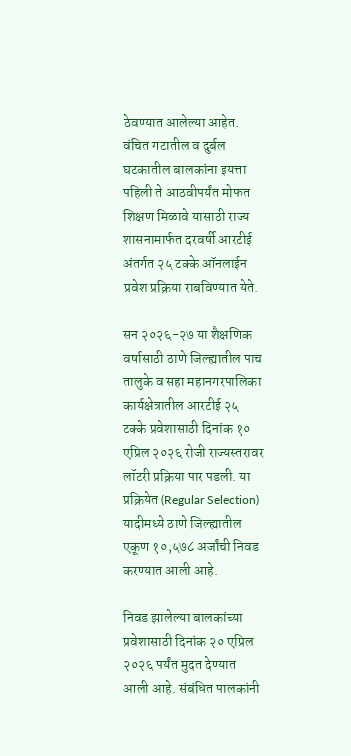ठेवण्यात आलेल्या आहेत. वंचित गटातील व दुर्बल घटकातील बालकांना इयत्ता पहिली ते आठवीपर्यंत मोफत शिक्षण मिळावे यासाठी राज्य शासनामार्फत दरवर्षी आरटीई अंतर्गत २५ टक्के ऑनलाईन प्रवेश प्रक्रिया राबविण्यात येते.

सन २०२६-२७ या शैक्षणिक वर्षासाठी ठाणे जिल्ह्यातील पाच तालुके व सहा महानगरपालिका कार्यक्षेत्रातील आरटीई २५ टक्के प्रवेशासाठी दिनांक १० एप्रिल २०२६ रोजी राज्यस्तरावर लॉटरी प्रक्रिया पार पडली. या प्रक्रियेत (Regular Selection) यादीमध्ये ठाणे जिल्ह्यातील एकूण १०,५७८ अर्जांची निवड करण्यात आली आहे.

निवड झालेल्या बालकांच्या प्रवेशासाठी दिनांक २० एप्रिल २०२६ पर्यंत मुदत देण्यात आली आहे. संबंधित पालकांनी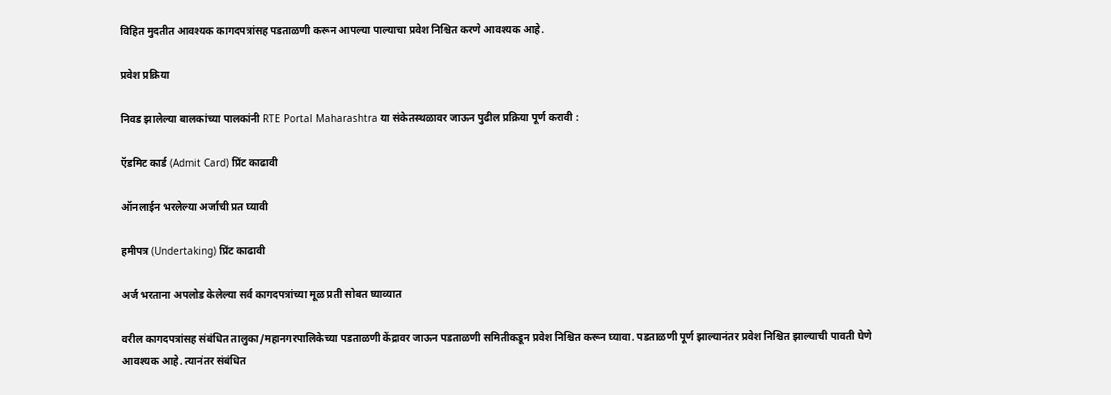विहित मुदतीत आवश्यक कागदपत्रांसह पडताळणी करून आपल्या पाल्याचा प्रवेश निश्चित करणे आवश्यक आहे.

प्रवेश प्रक्रिया

निवड झालेल्या बालकांच्या पालकांनी RTE Portal Maharashtra या संकेतस्थळावर जाऊन पुढील प्रक्रिया पूर्ण करावी :

ऍडमिट कार्ड (Admit Card) प्रिंट काढावी

ऑनलाईन भरलेल्या अर्जाची प्रत घ्यावी

हमीपत्र (Undertaking) प्रिंट काढावी

अर्ज भरताना अपलोड केलेल्या सर्व कागदपत्रांच्या मूळ प्रती सोबत घ्याव्यात

वरील कागदपत्रांसह संबंधित तालुका/महानगरपालिकेच्या पडताळणी केंद्रावर जाऊन पडताळणी समितीकडून प्रवेश निश्चित करून घ्यावा. पडताळणी पूर्ण झाल्यानंतर प्रवेश निश्चित झाल्याची पावती घेणे आवश्यक आहे. त्यानंतर संबंधित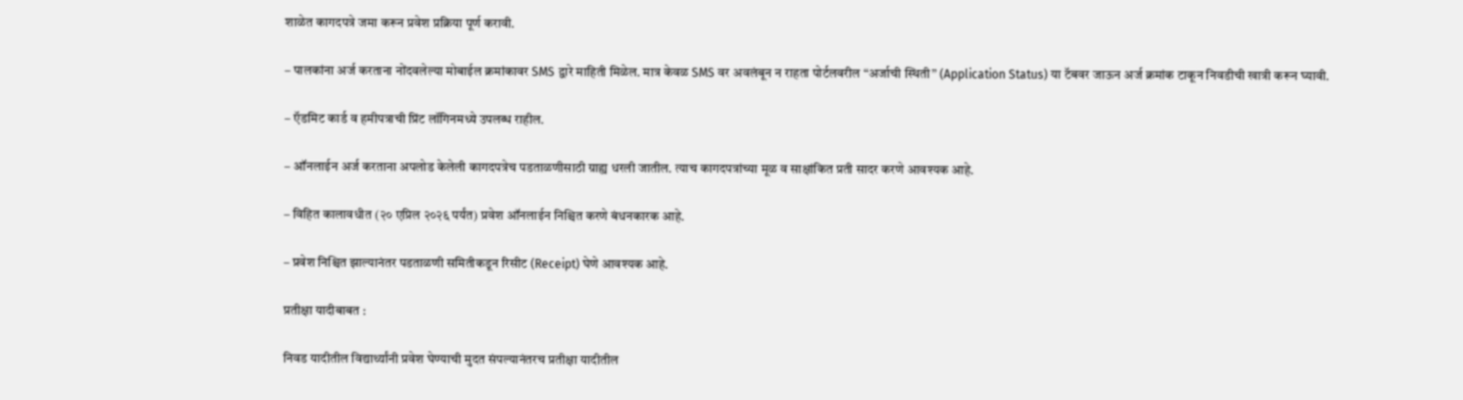शाळेत कागदपत्रे जमा करून प्रवेश प्रक्रिया पूर्ण करावी.

– पालकांना अर्ज करताना नोंदवलेल्या मोबाईल क्रमांकावर SMS द्वारे माहिती मिळेल. मात्र केवळ SMS वर अवलंबून न राहता पोर्टलवरील “अर्जाची स्थिती” (Application Status) या टॅबवर जाऊन अर्ज क्रमांक टाकून निवडीची खात्री करून घ्यावी.

– ऍडमिट कार्ड व हमीपत्राची प्रिंट लॉगिनमध्ये उपलब्ध राहील.

– ऑनलाईन अर्ज करताना अपलोड केलेली कागदपत्रेच पडताळणीसाठी ग्राह्य धरली जातील. त्याच कागदपत्रांच्या मूळ व साक्षांकित प्रती सादर करणे आवश्यक आहे.

– विहित कालावधीत (२० एप्रिल २०२६ पर्यंत) प्रवेश ऑनलाईन निश्चित करणे बंधनकारक आहे.

– प्रवेश निश्चित झाल्यानंतर पडताळणी समितीकडून रिसीट (Receipt) घेणे आवश्यक आहे.

प्रतीक्षा यादीबाबत :

निवड यादीतील विद्यार्थ्यांनी प्रवेश घेण्याची मुदत संपल्यानंतरच प्रतीक्षा यादीतील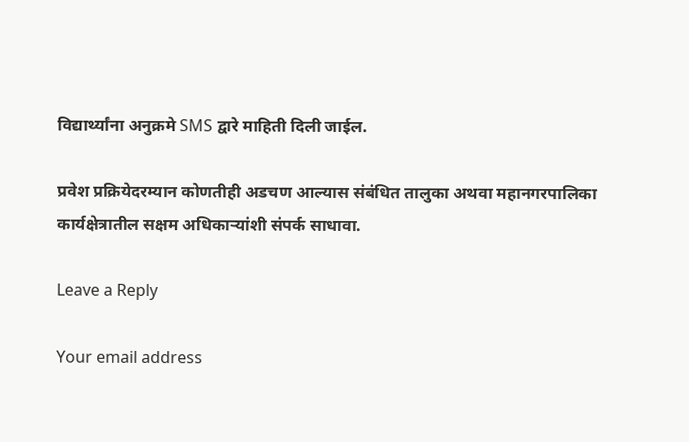विद्यार्थ्यांना अनुक्रमे SMS द्वारे माहिती दिली जाईल.

प्रवेश प्रक्रियेदरम्यान कोणतीही अडचण आल्यास संबंधित तालुका अथवा महानगरपालिका कार्यक्षेत्रातील सक्षम अधिकाऱ्यांशी संपर्क साधावा.

Leave a Reply

Your email address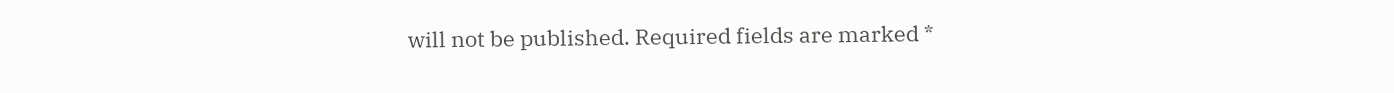will not be published. Required fields are marked *